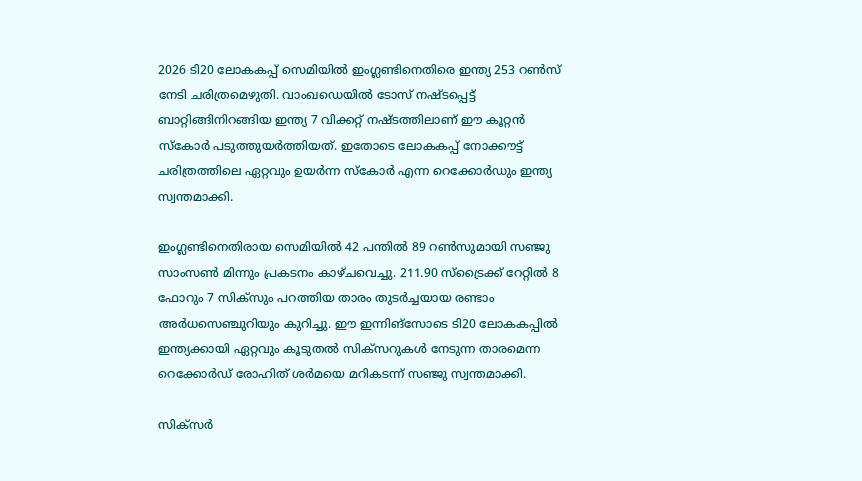2026 ടി20 ലോകകപ്പ് സെമിയിൽ ഇംഗ്ലണ്ടിനെതിരെ ഇന്ത്യ 253 റൺസ് നേടി ചരിത്രമെഴുതി. വാംഖഡെയിൽ ടോസ് നഷ്ടപ്പെട്ട് ബാറ്റിങ്ങിനിറങ്ങിയ ഇന്ത്യ 7 വിക്കറ്റ് നഷ്ടത്തിലാണ് ഈ കൂറ്റൻ സ്കോർ പടുത്തുയർത്തിയത്. ഇതോടെ ലോകകപ്പ് നോക്കൗട്ട് ചരിത്രത്തിലെ ഏറ്റവും ഉയർന്ന സ്കോർ എന്ന റെക്കോർഡും ഇന്ത്യ സ്വന്തമാക്കി.

ഇംഗ്ലണ്ടിനെതിരായ സെമിയിൽ 42 പന്തിൽ 89 റൺസുമായി സഞ്ജു സാംസൺ മിന്നും പ്രകടനം കാഴ്ചവെച്ചു. 211.90 സ്ട്രൈക്ക് റേറ്റിൽ 8 ഫോറും 7 സിക്സും പറത്തിയ താരം തുടർച്ചയായ രണ്ടാം അർധസെഞ്ചുറിയും കുറിച്ചു. ഈ ഇന്നിങ്സോടെ ടി20 ലോകകപ്പിൽ ഇന്ത്യക്കായി ഏറ്റവും കൂടുതൽ സിക്സറുകൾ നേടുന്ന താരമെന്ന റെക്കോർഡ് രോഹിത് ശർമയെ മറികടന്ന് സഞ്ജു സ്വന്തമാക്കി.

സിക്സർ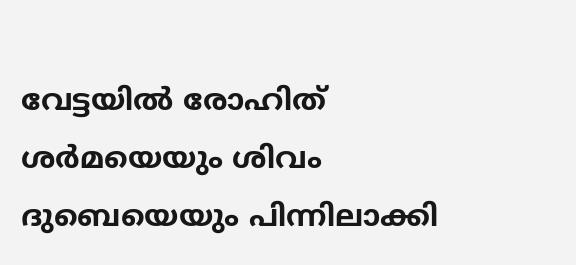വേട്ടയിൽ രോഹിത് ശർമയെയും ശിവം ദുബെയെയും പിന്നിലാക്കി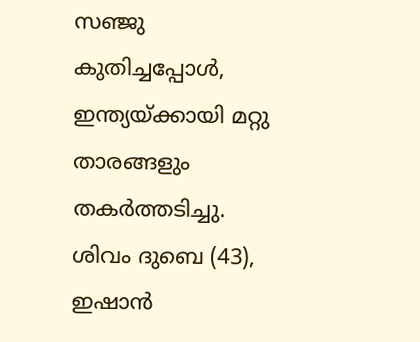സഞ്ജു കുതിച്ചപ്പോൾ, ഇന്ത്യയ്ക്കായി മറ്റു താരങ്ങളും തകർത്തടിച്ചു. ശിവം ദുബെ (43), ഇഷാൻ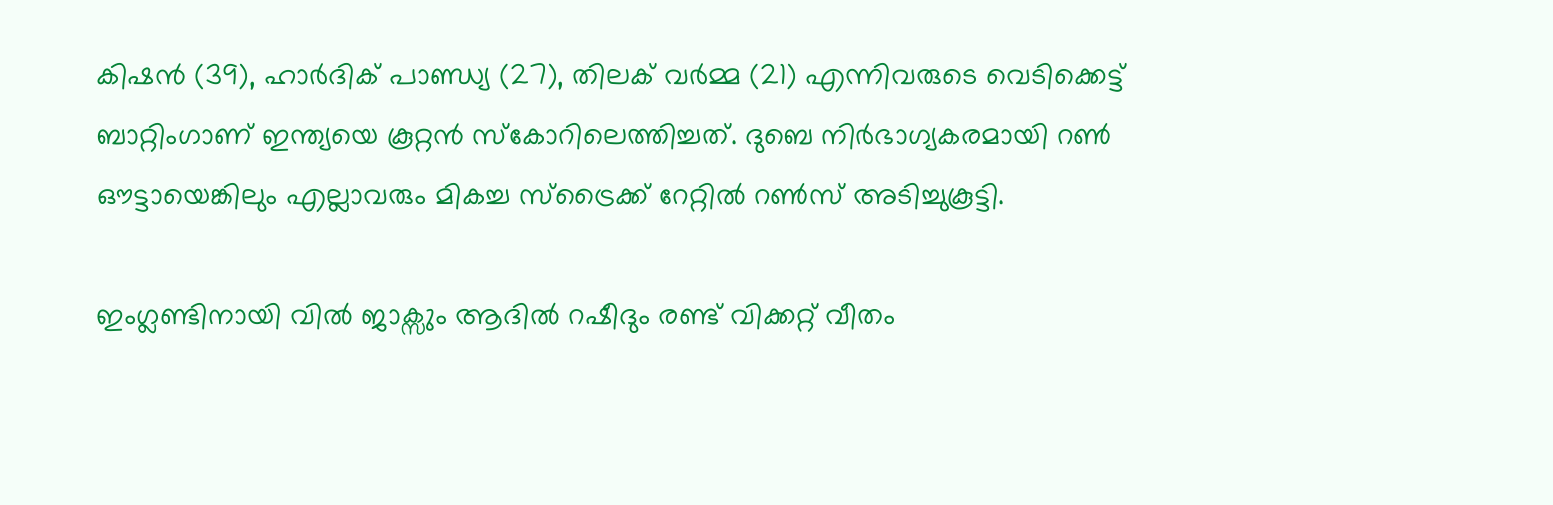കിഷൻ (39), ഹാർദിക് പാണ്ഡ്യ (27), തിലക് വർമ്മ (21) എന്നിവരുടെ വെടിക്കെട്ട് ബാറ്റിംഗാണ് ഇന്ത്യയെ കൂറ്റൻ സ്കോറിലെത്തിച്ചത്. ദുബെ നിർഭാഗ്യകരമായി റൺ ഔട്ടായെങ്കിലും എല്ലാവരും മികച്ച സ്ട്രൈക്ക് റേറ്റിൽ റൺസ് അടിച്ചുകൂട്ടി.

ഇംഗ്ലണ്ടിനായി വിൽ ജാക്സും ആദിൽ റഷീദും രണ്ട് വിക്കറ്റ് വീതം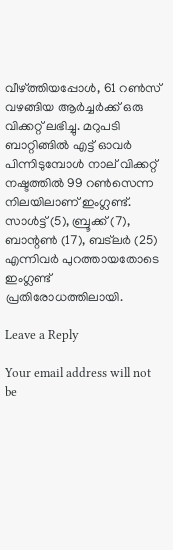വീഴ്ത്തിയപ്പോൾ, 61 റൺസ് വഴങ്ങിയ ആർച്ചർക്ക് ഒരു വിക്കറ്റ് ലഭിച്ചു. മറുപടി ബാറ്റിങ്ങിൽ എട്ട് ഓവർ പിന്നിടുമ്പോൾ നാല് വിക്കറ്റ് നഷ്ടത്തിൽ 99 റൺസെന്ന നിലയിലാണ് ഇംഗ്ലണ്ട്. സാൾട്ട് (5), ബ്രൂക്ക് (7), ബാന്റൺ (17), ബട്‌ലർ (25) എന്നിവർ പുറത്തായതോടെ ഇംഗ്ലണ്ട് പ്രതിരോധത്തിലായി.

Leave a Reply

Your email address will not be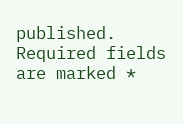published. Required fields are marked *